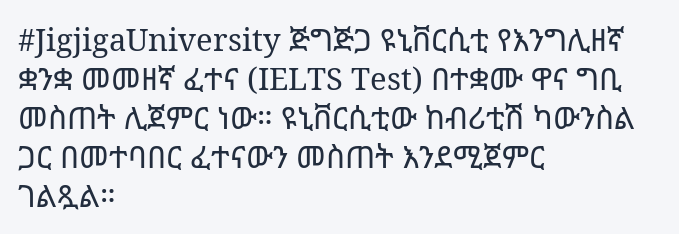#JigjigaUniversity ጅግጅጋ ዩኒቨርሲቲ የእንግሊዘኛ ቋንቋ መመዘኛ ፈተና (IELTS Test) በተቋሙ ዋና ግቢ መስጠት ሊጀምር ነው። ዩኒቨርሲቲው ከብሪቲሽ ካውንስል ጋር በመተባበር ፈተናውን መስጠት እንደሚጀምር ገልጿል።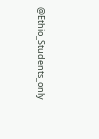@Ethio_Students_only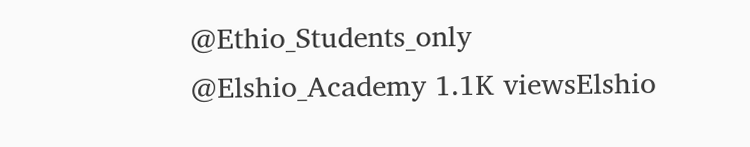@Ethio_Students_only @Elshio_Academy 1.1K viewsElshio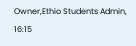Owner,Ethio Students Admin, 16:15